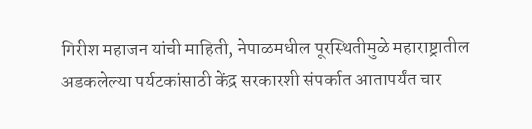गिरीश महाजन यांची माहिती, नेपाळमधील पूरस्थितीमुळे महाराष्ट्रातील अडकलेल्या पर्यटकांसाठी केंद्र सरकारशी संपर्कात आतापर्यंत चार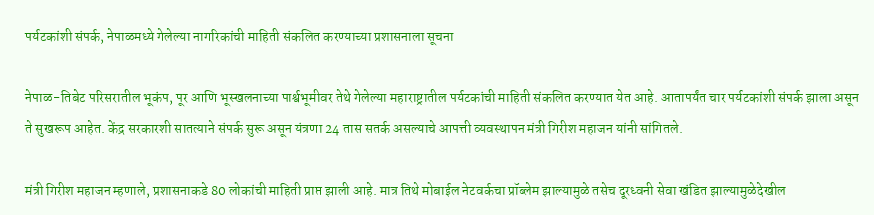पर्यटकांशी संपर्क, नेपाळमध्ये गेलेल्या नागरिकांची माहिती संकलित करण्याच्या प्रशासनाला सूचना

नेपाळ-तिबेट परिसरातील भूकंप, पूर आणि भूस्खलनाच्या पार्श्वभूमीवर तेथे गेलेल्या महाराष्ट्रातील पर्यटकांची माहिती संकलित करण्यात येत आहे. आतापर्यंत चार पर्यटकांशी संपर्क झाला असून ते सुखरूप आहेत. केंद्र सरकारशी सातत्याने संपर्क सुरू असून यंत्रणा 24 तास सतर्क असल्याचे आपत्ती व्यवस्थापन मंत्री गिरीश महाजन यांनी सांगितले.

मंत्री गिरीश महाजन म्हणाले, प्रशासनाकडे 80 लोकांची माहिती प्राप्त झाली आहे. मात्र तिथे मोबाईल नेटवर्कचा प्रॉब्लेम झाल्यामुळे तसेच दूरध्वनी सेवा खंडित झाल्यामुळेदेखील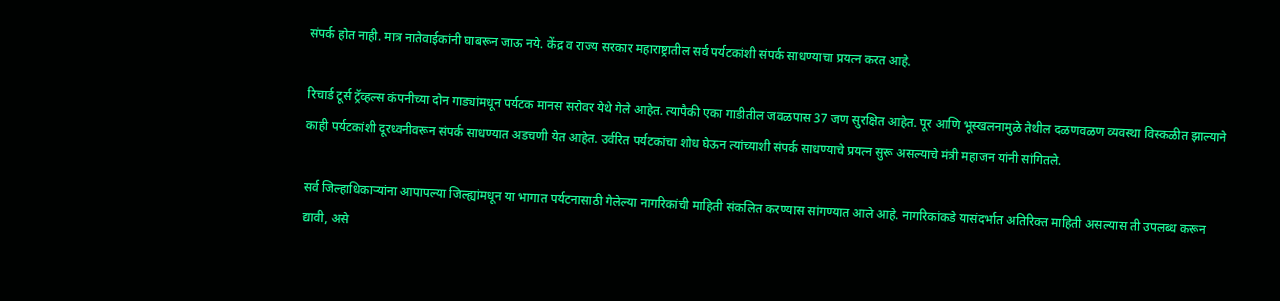संपर्क होत नाही. मात्र नातेवाईकांनी घाबरून जाऊ नये. केंद्र व राज्य सरकार महाराष्ट्रातील सर्व पर्यटकांशी संपर्क साधण्याचा प्रयत्न करत आहे.

रिचार्ड टूर्स ट्रॅव्हल्स कंपनीच्या दोन गाड्यांमधून पर्यटक मानस सरोवर येथे गेले आहेत. त्यापैकी एका गाडीतील जवळपास 37 जण सुरक्षित आहेत. पूर आणि भूस्खलनामुळे तेथील दळणवळण व्यवस्था विस्कळीत झाल्याने काही पर्यटकांशी दूरध्वनीवरून संपर्क साधण्यात अडचणी येत आहेत. उर्वरित पर्यटकांचा शोध घेऊन त्यांच्याशी संपर्क साधण्याचे प्रयत्न सुरू असल्याचे मंत्री महाजन यांनी सांगितले.

सर्व जिल्हाधिकाऱ्यांना आपापल्या जिल्ह्यांमधून या भागात पर्यटनासाठी गेलेल्या नागरिकांची माहिती संकलित करण्यास सांगण्यात आले आहे. नागरिकांकडे यासंदर्भात अतिरिक्त माहिती असल्यास ती उपलब्ध करून द्यावी, असे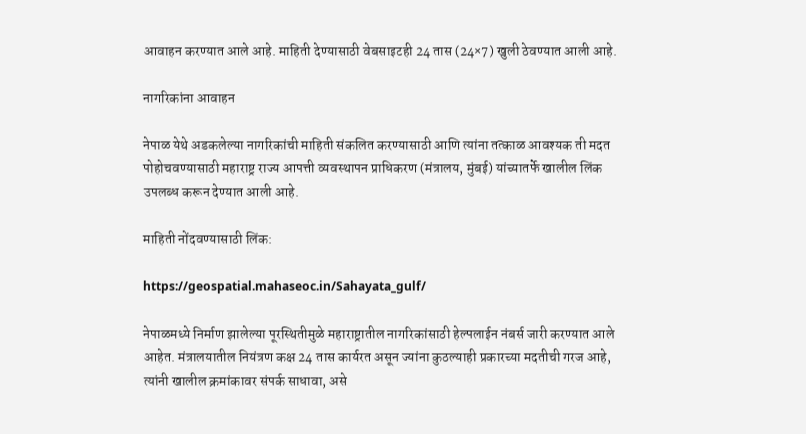आवाहन करण्यात आले आहे. माहिती देण्यासाठी वेबसाइटही 24 तास (24×7) खुली ठेवण्यात आली आहे.

नागरिकांना आवाहन

नेपाळ येथे अडकलेल्या नागरिकांची माहिती संकलित करण्यासाठी आणि त्यांना तत्काळ आवश्यक ती मदत पोहोचवण्यासाठी महाराष्ट्र राज्य आपत्ती व्यवस्थापन प्राधिकरण (मंत्रालय, मुंबई) यांच्यातर्फे खालील लिंक उपलब्ध करून देण्यात आली आहे.

माहिती नोंदवण्यासाठी लिंक:

https://geospatial.mahaseoc.in/Sahayata_gulf/

नेपाळमध्ये निर्माण झालेल्या पूरस्थितीमुळे महाराष्ट्रातील नागरिकांसाठी हेल्पलाईन नंबर्स जारी करण्यात आले आहेत. मंत्रालयातील नियंत्रण कक्ष 24 तास कार्यरत असून ज्यांना कुठल्याही प्रकारच्या मदतीची गरज आहे, त्यांनी खालील क्रमांकावर संपर्क साधावा, असे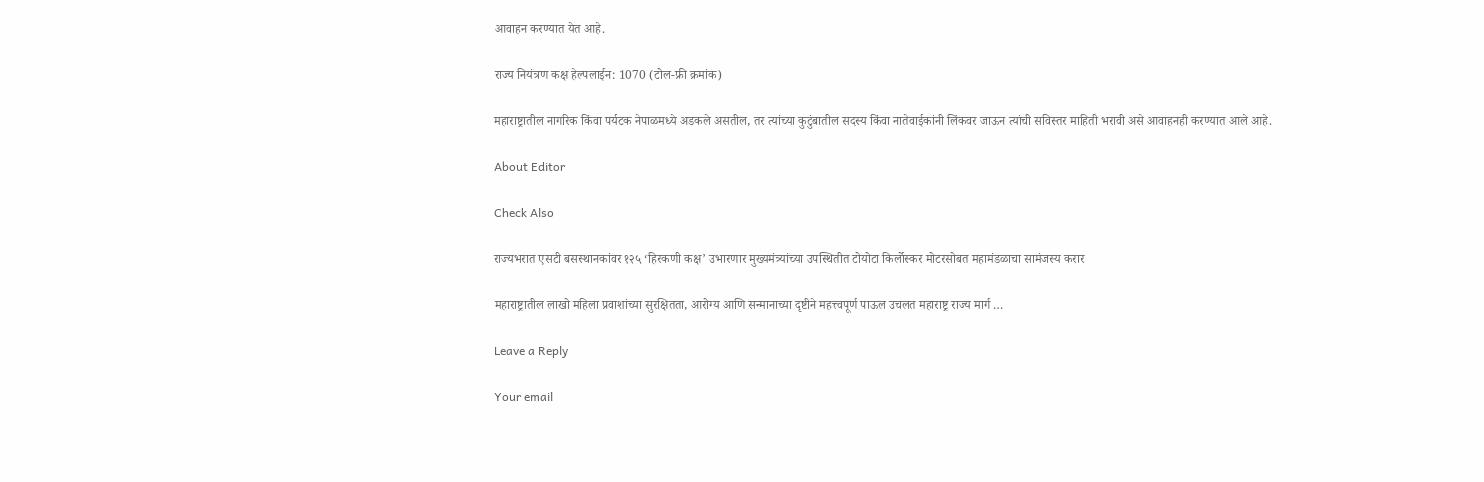आवाहन करण्यात येत आहे.

राज्य नियंत्रण कक्ष हेल्पलाईन: 1070 (टोल-फ्री क्रमांक)

महाराष्ट्रातील नागरिक किंवा पर्यटक नेपाळमध्ये अडकले असतील, तर त्यांच्या कुटुंबातील सदस्य किंवा नातेवाईकांनी लिंकवर जाऊन त्यांची सविस्तर माहिती भरावी असे आवाहनही करण्यात आले आहे.

About Editor

Check Also

राज्यभरात एसटी बसस्थानकांवर १२५ ‘हिरकणी कक्ष’ उभारणार मुख्यमंत्र्यांच्या उपस्थितीत टोयोटा किर्लोस्कर मोटरसोबत महामंडळाचा सामंजस्य करार

महाराष्ट्रातील लाखो महिला प्रवाशांच्या सुरक्षितता, आरोग्य आणि सन्मानाच्या दृष्टीने महत्त्वपूर्ण पाऊल उचलत महाराष्ट्र राज्य मार्ग …

Leave a Reply

Your email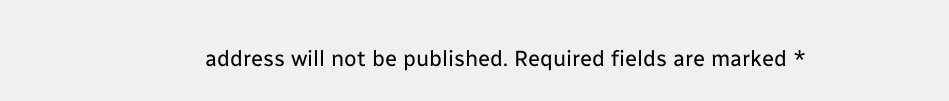address will not be published. Required fields are marked *